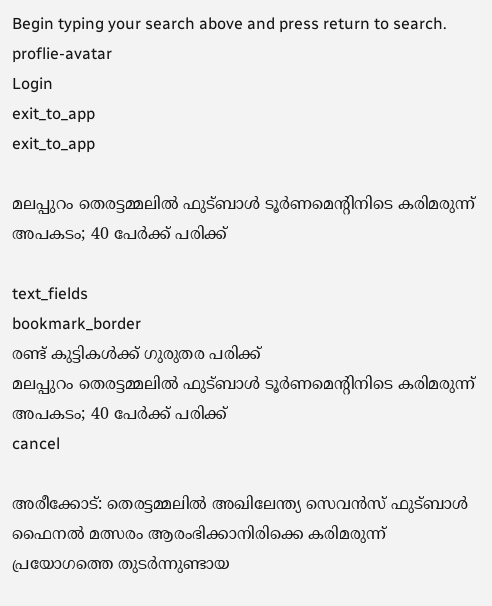Begin typing your search above and press return to search.
proflie-avatar
Login
exit_to_app
exit_to_app

മലപ്പുറം തെരട്ടമ്മലിൽ ഫുട്ബാൾ ടൂർണമെന്റിനിടെ കരിമരുന്ന് അപകടം; 40 പേർക്ക് പരിക്ക്

text_fields
bookmark_border
രണ്ട് കുട്ടികൾക്ക് ഗുരുതര പരിക്ക്
മലപ്പുറം തെരട്ടമ്മലിൽ ഫുട്ബാൾ ടൂർണമെന്റിനിടെ കരിമരുന്ന് അപകടം; 40 പേർക്ക് പരിക്ക്
cancel

അരീക്കോട്: തെരട്ടമ്മലിൽ അഖിലേന്ത്യ സെവൻസ് ഫുട്ബാൾ ഫൈനൽ മത്സരം ആരംഭിക്കാനിരിക്കെ കരിമരുന്ന് പ്രയോഗത്തെ തുടർന്നുണ്ടായ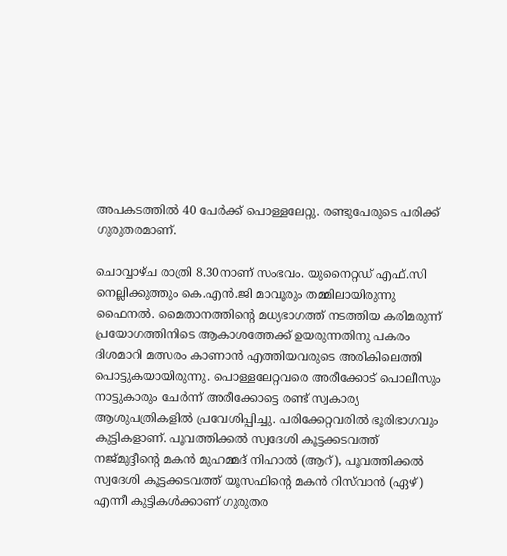അപകടത്തിൽ 40 പേർക്ക് പൊള്ളലേറ്റു. രണ്ടുപേരുടെ പരിക്ക് ഗുരുതരമാണ്.

ചൊവ്വാഴ്ച രാത്രി 8.30നാണ് സംഭവം. യുനൈറ്റഡ് എഫ്.സി നെല്ലിക്കുത്തും കെ.എൻ.ജി മാവൂരും തമ്മിലായിരുന്നു ഫൈനൽ. മൈതാനത്തിന്റെ മധ്യഭാഗത്ത് നടത്തിയ കരിമരുന്ന് പ്രയോഗത്തിനിടെ ആകാശത്തേക്ക് ഉയരുന്നതിനു പകരം ദിശമാറി മത്സരം കാണാൻ എത്തിയവരുടെ അരികിലെത്തി പൊട്ടുകയായിരുന്നു. പൊള്ളലേറ്റവരെ അരീക്കോട് പൊലീസും നാട്ടുകാരും ചേർന്ന് അരീക്കോട്ടെ രണ്ട് സ്വകാര്യ ആശുപത്രികളിൽ പ്രവേശിപ്പിച്ചു. പരിക്കേറ്റവരിൽ ഭൂരിഭാഗവും കുട്ടികളാണ്. പൂവത്തിക്കൽ സ്വദേശി കൂട്ടക്കടവത്ത് നജ്മുദ്ദീന്റെ മകൻ മുഹമ്മദ് നിഹാൽ (ആറ്), പൂവത്തിക്കൽ സ്വദേശി കൂട്ടക്കടവത്ത് യൂസഫിന്റെ മകൻ റിസ്‍വാൻ (ഏഴ്) എന്നീ കുട്ടികൾക്കാണ് ഗുരുതര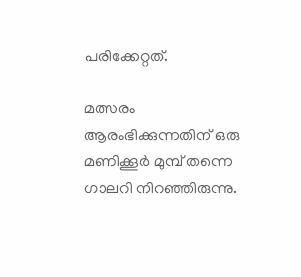പരിക്കേറ്റത്.

മത്സരം ആരംഭിക്കുന്നതിന് ഒരു മണിക്കൂർ മുമ്പ് തന്നെ ഗാലറി നിറഞ്ഞിരുന്നു.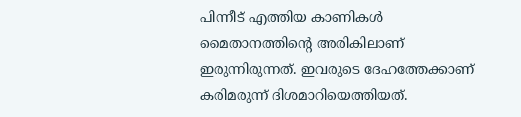പിന്നീട് എത്തിയ കാണികൾ മൈതാനത്തിന്റെ അരികിലാണ് ഇരുന്നിരുന്നത്. ഇവരുടെ ദേഹത്തേക്കാണ് കരിമരുന്ന് ദിശമാറിയെത്തിയത്.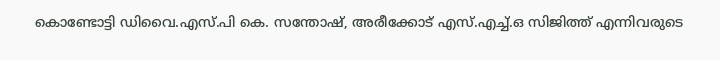കൊണ്ടോട്ടി ഡിവൈ.എസ്.പി കെ. സന്തോഷ്, അരീക്കോട് എസ്.എച്ച്.ഒ സിജിത്ത് എന്നിവരുടെ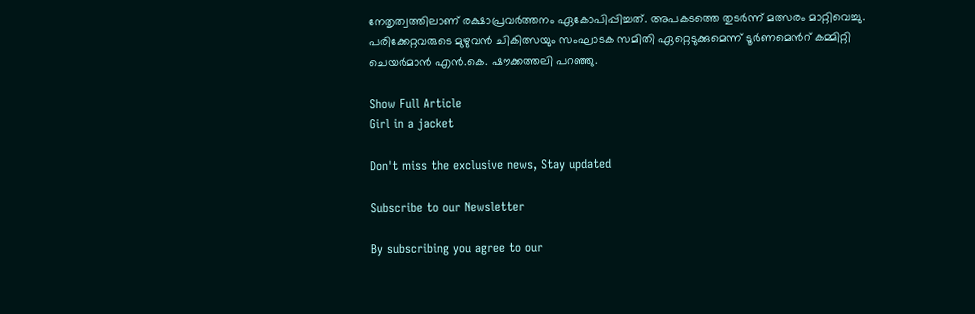നേതൃത്വത്തിലാണ് രക്ഷാപ്രവർത്തനം ഏകോപിപ്പിച്ചത്. അപകടത്തെ തുടർന്ന് മത്സരം മാറ്റിവെച്ചു. പരിക്കേറ്റവരുടെ മുഴുവൻ ചികിത്സയും സംഘാടക സമിതി ഏറ്റെടുക്കുമെന്ന് ടൂർണമെൻറ് കമ്മിറ്റി ചെയർമാൻ എൻ.കെ. ഷൗക്കത്തലി പറഞ്ഞു.

Show Full Article
Girl in a jacket

Don't miss the exclusive news, Stay updated

Subscribe to our Newsletter

By subscribing you agree to our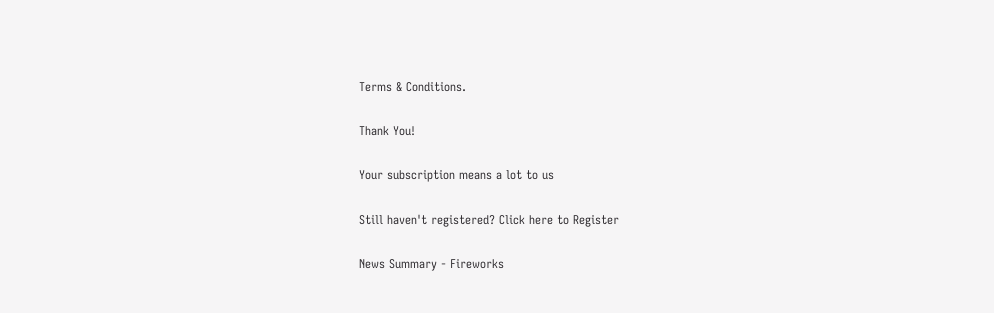Terms & Conditions.

Thank You!

Your subscription means a lot to us

Still haven't registered? Click here to Register

News Summary - Fireworks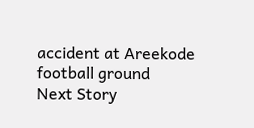accident at Areekode football ground
Next Story